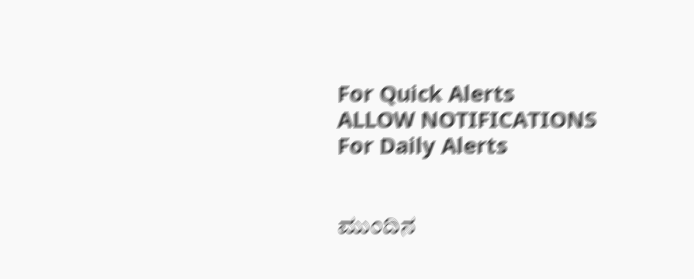For Quick Alerts
ALLOW NOTIFICATIONS
For Daily Alerts


ಮುಂದಿನ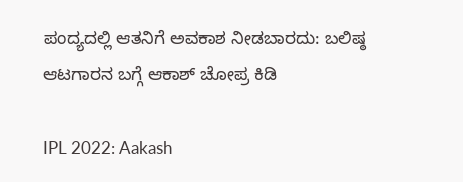ಪಂದ್ಯದಲ್ಲಿ ಆತನಿಗೆ ಅವಕಾಶ ನೀಡಬಾರದು: ಬಲಿಷ್ಠ ಆಟಗಾರನ ಬಗ್ಗೆ ಆಕಾಶ್ ಚೋಪ್ರ ಕಿಡಿ

IPL 2022: Aakash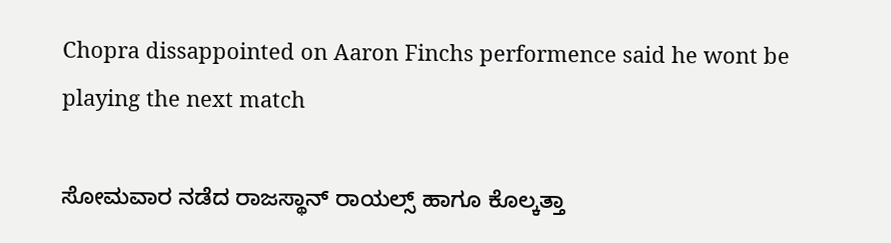Chopra dissappointed on Aaron Finchs performence said he wont be playing the next match

ಸೋಮವಾರ ನಡೆದ ರಾಜಸ್ಥಾನ್ ರಾಯಲ್ಸ್ ಹಾಗೂ ಕೊಲ್ಕತ್ತಾ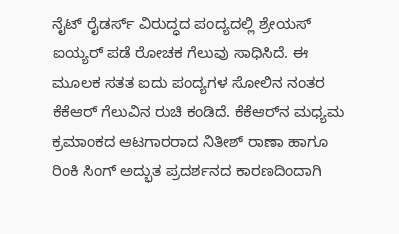ನೈಟ್ ರೈಡರ್ಸ್ ವಿರುದ್ಧದ ಪಂದ್ಯದಲ್ಲಿ ಶ್ರೇಯಸ್ ಐಯ್ಯರ್ ಪಡೆ ರೋಚಕ ಗೆಲುವು ಸಾಧಿಸಿದೆ. ಈ ಮೂಲಕ ಸತತ ಐದು ಪಂದ್ಯಗಳ ಸೋಲಿನ ನಂತರ ಕೆಕೆಆರ್ ಗೆಲುವಿನ ರುಚಿ ಕಂಡಿದೆ. ಕೆಕೆಆರ್‌ನ ಮಧ್ಯಮ ಕ್ರಮಾಂಕದ ಆಟಗಾರರಾದ ನಿತೀಶ್ ರಾಣಾ ಹಾಗೂ ರಿಂಕಿ ಸಿಂಗ್ ಅದ್ಭುತ ಪ್ರದರ್ಶನದ ಕಾರಣದಿಂದಾಗಿ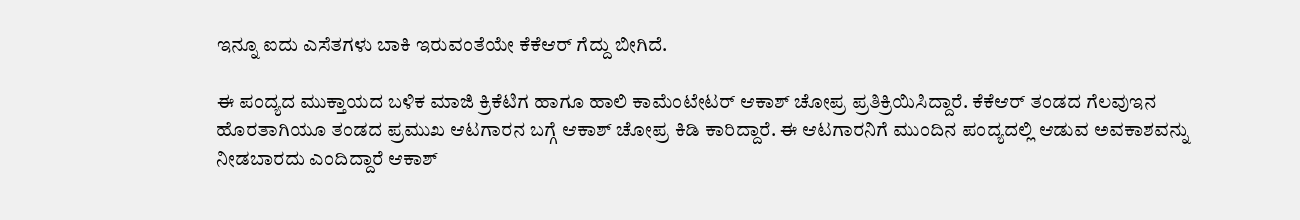ಇನ್ನೂ ಐದು ಎಸೆತಗಳು ಬಾಕಿ ಇರುವಂತೆಯೇ ಕೆಕೆಆರ್ ಗೆದ್ದು ಬೀಗಿದೆ.

ಈ ಪಂದ್ಯದ ಮುಕ್ತಾಯದ ಬಳಿಕ ಮಾಜಿ ಕ್ರಿಕೆಟಿಗ ಹಾಗೂ ಹಾಲಿ ಕಾಮೆಂಟೇಟರ್ ಆಕಾಶ್ ಚೋಪ್ರ ಪ್ರತಿಕ್ರಿಯಿಸಿದ್ದಾರೆ. ಕೆಕೆಆರ್ ತಂಡದ ಗೆಲವುಇನ ಹೊರತಾಗಿಯೂ ತಂಡದ ಪ್ರಮುಖ ಆಟಗಾರನ ಬಗ್ಗೆ ಆಕಾಶ್ ಚೋಪ್ರ ಕಿಡಿ ಕಾರಿದ್ದಾರೆ. ಈ ಆಟಗಾರನಿಗೆ ಮುಂದಿನ ಪಂದ್ಯದಲ್ಲಿ ಆಡುವ ಅವಕಾಶವನ್ನು ನೀಡಬಾರದು ಎಂದಿದ್ದಾರೆ ಆಕಾಶ್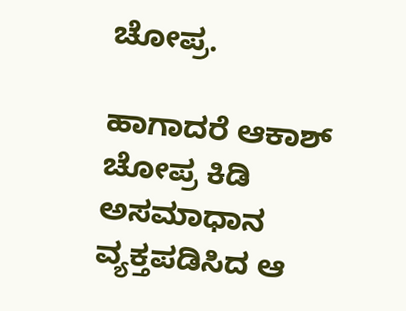ಚೋಪ್ರ.

ಹಾಗಾದರೆ ಆಕಾಶ್ ಚೋಪ್ರ ಕಿಡಿ ಅಸಮಾಧಾನ ವ್ಯಕ್ತಪಡಿಸಿದ ಆ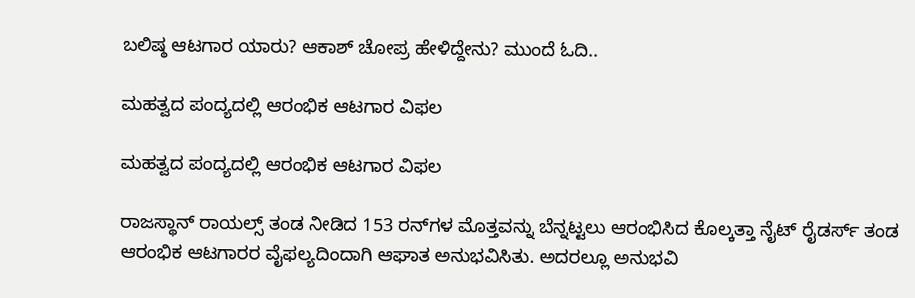ಬಲಿಷ್ಠ ಆಟಗಾರ ಯಾರು? ಆಕಾಶ್ ಚೋಪ್ರ ಹೇಳಿದ್ದೇನು? ಮುಂದೆ ಓದಿ..

ಮಹತ್ವದ ಪಂದ್ಯದಲ್ಲಿ ಆರಂಭಿಕ ಆಟಗಾರ ವಿಫಲ

ಮಹತ್ವದ ಪಂದ್ಯದಲ್ಲಿ ಆರಂಭಿಕ ಆಟಗಾರ ವಿಫಲ

ರಾಜಸ್ಥಾನ್ ರಾಯಲ್ಸ್ ತಂಡ ನೀಡಿದ 153 ರನ್‌ಗಳ ಮೊತ್ತವನ್ನು ಬೆನ್ನಟ್ಟಲು ಆರಂಭಿಸಿದ ಕೊಲ್ಕತ್ತಾ ನೈಟ್ ರೈಡರ್ಸ್ ತಂಡ ಆರಂಭಿಕ ಆಟಗಾರರ ವೈಫಲ್ಯದಿಂದಾಗಿ ಆಘಾತ ಅನುಭವಿಸಿತು. ಅದರಲ್ಲೂ ಅನುಭವಿ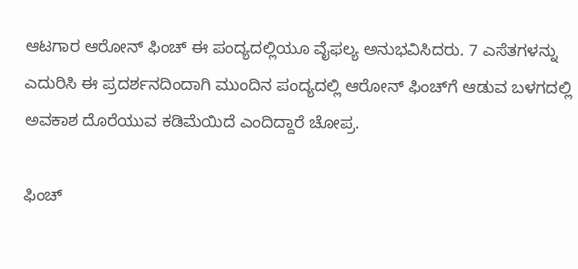ಆಟಗಾರ ಆರೋನ್ ಫಿಂಚ್ ಈ ಪಂದ್ಯದಲ್ಲಿಯೂ ವೈಫಲ್ಯ ಅನುಭವಿಸಿದರು. 7 ಎಸೆತಗಳನ್ನು ಎದುರಿಸಿ ಈ ಪ್ರದರ್ಶನದಿಂದಾಗಿ ಮುಂದಿನ ಪಂದ್ಯದಲ್ಲಿ ಆರೋನ್ ಫಿಂಚ್‌ಗೆ ಆಡುವ ಬಳಗದಲ್ಲಿ ಅವಕಾಶ ದೊರೆಯುವ ಕಡಿಮೆಯಿದೆ ಎಂದಿದ್ದಾರೆ ಚೋಪ್ರ.

ಫಿಂಚ್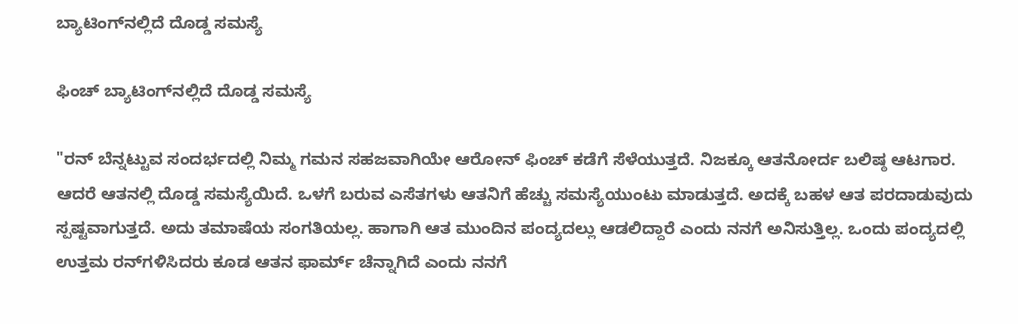ಬ್ಯಾಟಿಂಗ್‌ನಲ್ಲಿದೆ ದೊಡ್ಡ ಸಮಸ್ಯೆ

ಫಿಂಚ್ ಬ್ಯಾಟಿಂಗ್‌ನಲ್ಲಿದೆ ದೊಡ್ಡ ಸಮಸ್ಯೆ

"ರನ್ ಬೆನ್ನಟ್ಟುವ ಸಂದರ್ಭದಲ್ಲಿ ನಿಮ್ಮ ಗಮನ ಸಹಜವಾಗಿಯೇ ಆರೋನ್ ಫಿಂಚ್ ಕಡೆಗೆ ಸೆಳೆಯುತ್ತದೆ. ನಿಜಕ್ಕೂ ಆತನೋರ್ದ ಬಲಿಷ್ಠ ಆಟಗಾರ. ಆದರೆ ಆತನಲ್ಲಿ ದೊಡ್ಡ ಸಮಸ್ಯೆಯಿದೆ. ಒಳಗೆ ಬರುವ ಎಸೆತಗಳು ಆತನಿಗೆ ಹೆಚ್ಚು ಸಮಸ್ಯೆಯುಂಟು ಮಾಡುತ್ತದೆ. ಅದಕ್ಕೆ ಬಹಳ ಆತ ಪರದಾಡುವುದು ಸ್ಪಷ್ಟವಾಗುತ್ತದೆ. ಅದು ತಮಾಷೆಯ ಸಂಗತಿಯಲ್ಲ. ಹಾಗಾಗಿ ಆತ ಮುಂದಿನ ಪಂದ್ಯದಲ್ಲು ಆಡಲಿದ್ದಾರೆ ಎಂದು ನನಗೆ ಅನಿಸುತ್ತಿಲ್ಲ. ಒಂದು ಪಂದ್ಯದಲ್ಲಿ ಉತ್ತಮ ರನ್‌ಗಳಿಸಿದರು ಕೂಡ ಆತನ ಫಾರ್ಮ್ ಚೆನ್ನಾಗಿದೆ ಎಂದು ನನಗೆ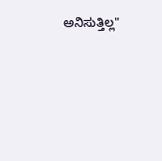ಅನಿಸುತ್ತಿಲ್ಲ"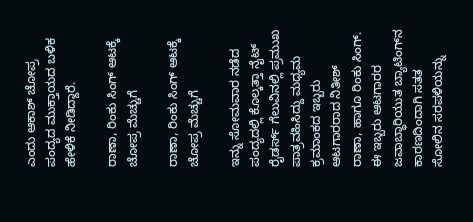ಎಂದು ಆಕಾಶ್ ಚೋಪ್ರ ಪಂದ್ಯದ ಮುಕ್ತಾಯದ ಬಳಿಕ ಹೇಳಿಕೆ ನೀಡಿದ್ದಾರೆ.

ರಾಣಾ, ರಿಂಕು ಸಿಂಗ್ ಆಟಕ್ಕೆ ಚೋಪ್ರ ಮೆಚ್ಚುಗೆ

ರಾಣಾ, ರಿಂಕು ಸಿಂಗ್ ಆಟಕ್ಕೆ ಚೋಪ್ರ ಮೆಚ್ಚುಗೆ

ಇನ್ನು ಸೋಮವಾರ ನಡೆದ ಪಂದ್ಯದಲ್ಲಿ ಕೊಲ್ಕತ್ತಾ ನೈಟ್ ರೈಡರ್ಸ್ ಗೆಲುವಿನಲ್ಲಿ ಪ್ರಮುಖ ಪಾತ್ರವಹಿಸಿದ್ದು ಮಧ್ಯಮ ಕ್ರಮಾಂಕದ ಇಬ್ಬರು ಆಟಗಾರರಾದ ನಿತೀಶ್ ರಾಣಾ, ಹಾಗೂ ರಿಂಕು ಸಿಂಗ್. ಈ ಇಬ್ಬರು ಆಟಗಾರರ ಜವಾಬ್ಧಾರಿಯುತ ಬ್ಯಾಟಿಂಗ್‌ನ ಕಾರಣದಿಂದಾಗಿ ಸತತ ಸೋಲಿನ ಸರಪಳಿಯನ್ನು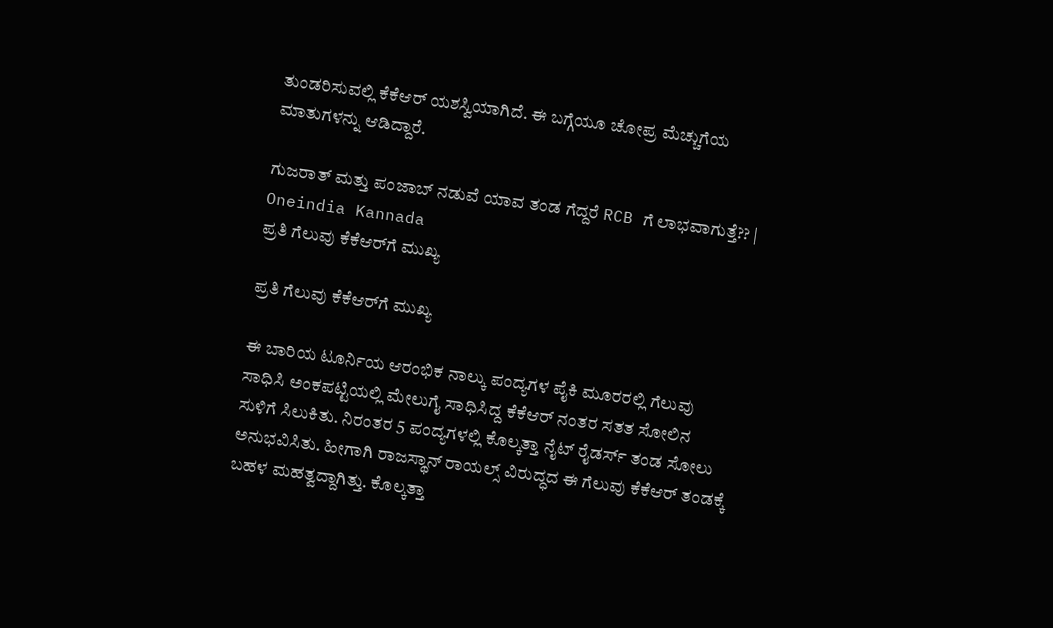ತುಂಡರಿಸುವಲ್ಲಿ ಕೆಕೆಆರ್ ಯಶಸ್ವಿಯಾಗಿದೆ. ಈ ಬಗ್ಗೆಯೂ ಚೋಪ್ರ ಮೆಚ್ಚುಗೆಯ ಮಾತುಗಳನ್ನು ಆಡಿದ್ದಾರೆ.

ಗುಜರಾತ್ ಮತ್ತು ಪಂಜಾಬ್ ನಡುವೆ ಯಾವ ತಂಡ ಗೆದ್ದರೆ RCB ಗೆ ಲಾಭವಾಗುತ್ತೆ?? | Oneindia Kannada
ಪ್ರತಿ ಗೆಲುವು ಕೆಕೆಆರ್‌ಗೆ ಮುಖ್ಯ

ಪ್ರತಿ ಗೆಲುವು ಕೆಕೆಆರ್‌ಗೆ ಮುಖ್ಯ

ಈ ಬಾರಿಯ ಟೂರ್ನಿಯ ಆರಂಭಿಕ ನಾಲ್ಕು ಪಂದ್ಯಗಳ ಪೈಕಿ ಮೂರರಲ್ಲಿ ಗೆಲುವು ಸಾಧಿಸಿ ಅಂಕಪಟ್ಟಿಯಲ್ಲಿ ಮೇಲುಗೈ ಸಾಧಿಸಿದ್ದ ಕೆಕೆಆರ್ ನಂತರ ಸತತ ಸೋಲಿನ ಸುಳಿಗೆ ಸಿಲುಕಿತು. ನಿರಂತರ 5 ಪಂದ್ಯಗಳಲ್ಲಿ ಕೊಲ್ಕತ್ತಾ ನೈಟ್ ರೈಡರ್ಸ್ ತಂಡ ಸೋಲು ಅನುಭವಿಸಿತು. ಹೀಗಾಗಿ ರಾಜಸ್ಥಾನ್ ರಾಯಲ್ಸ್ ವಿರುದ್ಧದ ಈ ಗೆಲುವು ಕೆಕೆಆರ್ ತಂಡಕ್ಕೆ ಬಹಳ ಮಹತ್ವದ್ದಾಗಿತ್ತು. ಕೊಲ್ಕತ್ತಾ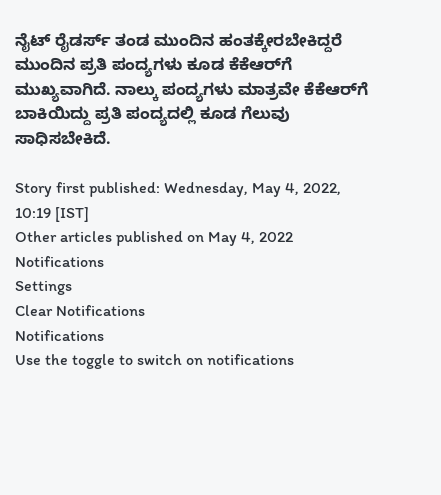ನೈಟ್ ರೈಡರ್ಸ್ ತಂಡ ಮುಂದಿನ ಹಂತಕ್ಕೇರಬೇಕಿದ್ದರೆ ಮುಂದಿನ ಪ್ರತಿ ಪಂದ್ಯಗಳು ಕೂಡ ಕೆಕೆಆರ್‌ಗೆ ಮುಖ್ಯವಾಗಿದೆ. ನಾಲ್ಕು ಪಂದ್ಯಗಳು ಮಾತ್ರವೇ ಕೆಕೆಆರ್‌ಗೆ ಬಾಕಿಯಿದ್ದು ಪ್ರತಿ ಪಂದ್ಯದಲ್ಲಿ ಕೂಡ ಗೆಲುವು ಸಾಧಿಸಬೇಕಿದೆ.

Story first published: Wednesday, May 4, 2022, 10:19 [IST]
Other articles published on May 4, 2022
Notifications
Settings
Clear Notifications
Notifications
Use the toggle to switch on notifications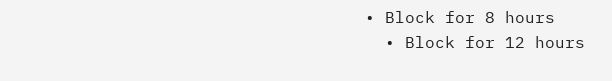• Block for 8 hours
  • Block for 12 hours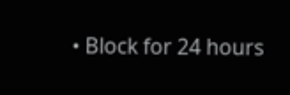• Block for 24 hours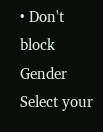• Don't block
Gender
Select your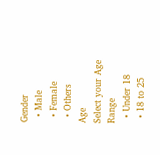Gender
  • Male
  • Female
  • Others
Age
Select your Age Range
  • Under 18
  • 18 to 25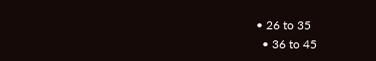• 26 to 35
  • 36 to 45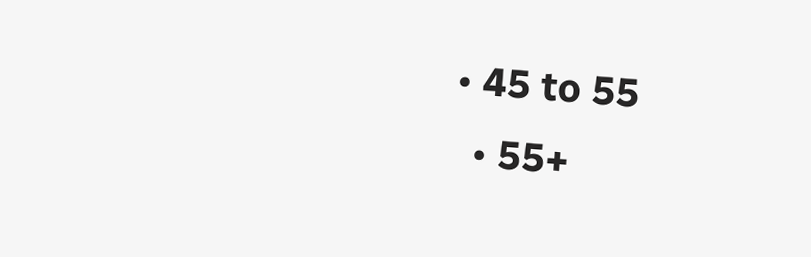• 45 to 55
  • 55+